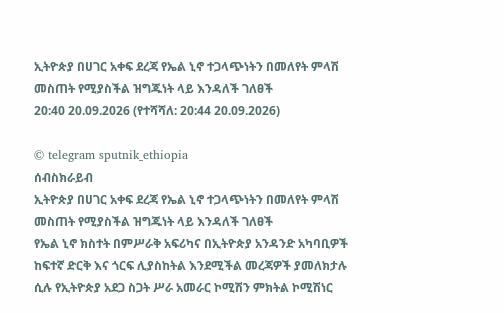ኢትዮጵያ በሀገር አቀፍ ደረጃ የኤል ኒኖ ተጋላጭነትን በመለየት ምላሽ መስጠት የሚያስችል ዝግጁነት ላይ እንዳለች ገለፀች
20:40 20.09.2026 (የተሻሻለ: 20:44 20.09.2026)

© telegram sputnik_ethiopia
ሰብስክራይብ
ኢትዮጵያ በሀገር አቀፍ ደረጃ የኤል ኒኖ ተጋላጭነትን በመለየት ምላሽ መስጠት የሚያስችል ዝግጁነት ላይ እንዳለች ገለፀች
የኤል ኒኖ ክስተት በምሥራቅ አፍሪካና በኢትዮጵያ አንዳንድ አካባቢዎች ከፍተኛ ድርቅ እና ጎርፍ ሊያስከትል እንደሚችል መረጃዎች ያመለክታሉ ሲሉ የኢትዮጵያ አደጋ ስጋት ሥራ አመራር ኮሚሽን ምክትል ኮሚሽነር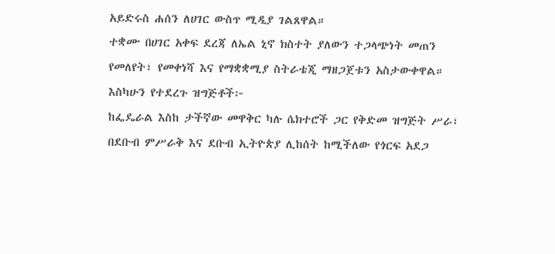አይድሩስ ሐሰን ለሀገር ውስጥ ሚዲያ ገልጸዋል።
ተቋሙ በሀገር አቀፍ ደረጃ ለኤል ኒኖ ክስተት ያለውን ተጋላጭነት መጠን የመለየት፣ የመቀነሻ እና የማቋቋሚያ ስትራቴጂ ማዘጋጀቱን አስታውቀዋል።
እስካሁን የተደረጉ ዝግጅቶች፦
ከፌዴራል እስከ ታችኛው መዋቅር ካሉ ሴክተሮች ጋር የቅድመ ዝግጅት ሥራ፣
በደቡብ ምሥራቅ እና ደቡብ ኢትዮጵያ ሊከሰት ከሚችለው የጎርፍ አደጋ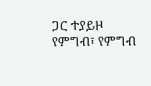ጋር ተያይዞ የምግብ፣ የምግብ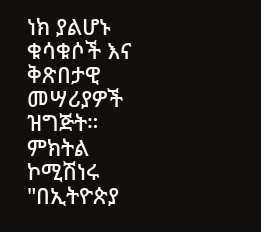ነክ ያልሆኑ ቁሳቁሶች እና ቅጽበታዊ መሣሪያዎች ዝግጅት።
ምክትል ኮሚሽነሩ "በኢትዮጵያ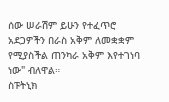ሰው ሠራሽም ይሁን የተፈጥሮ አደጋዎችን በራስ አቅም ለመቋቋም የሚያስችል ጠንካራ አቅም እየተገነባ ነው" ብለዋል።
ስፑትኒክ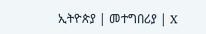ኢትዮጵያ | መተግበሪያ | X